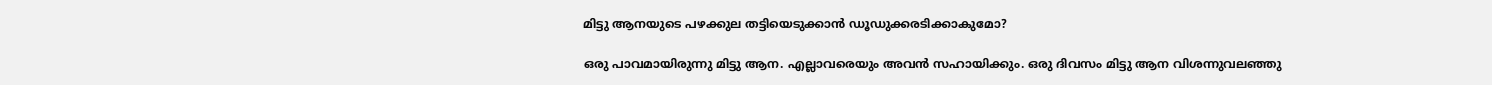മിട്ടു ആനയുടെ പഴക്കുല തട്ടിയെടുക്കാൻ ഡൂഡുക്കരടിക്കാകുമോ?

ഒരു പാവമായിരുന്നു മിട്ടു ആന. എല്ലാവരെയും അവൻ സഹായിക്കും. ഒരു ദിവസം മിട്ടു ആന വിശന്നുവലഞ്ഞു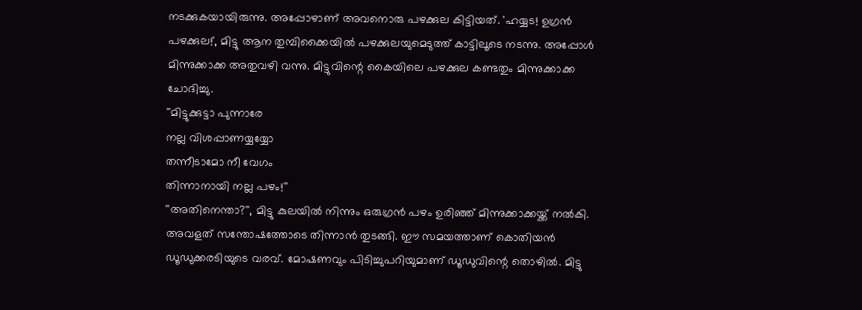നടക്കുകയായിരുന്നു. അപ്പോഴാണ് അവനൊരു പഴക്കുല കിട്ടിയത്. 'ഹയ്യട! ഉഗ്രൻ പഴക്കുല!', മിട്ടു ആന തുമ്പിക്കൈയിൽ പഴക്കുലയുമെടുത്ത് കാട്ടിലൂടെ നടന്നു. അപ്പോൾ മിന്നുക്കാക്ക അതുവഴി വന്നു. മിട്ടുവിന്റെ കൈയിലെ പഴക്കുല കണ്ടതും മിന്നുക്കാക്ക ചോദിച്ചു.
''മിട്ടുക്കുട്ടാ പുന്നാരേ
നല്ല വിശപ്പാണയ്യയ്യോ
തന്നീടാമോ നീ വേഗം
തിന്നാനായി നല്ല പഴം!''
''അതിനെന്താ?'', മിട്ടു കുലയിൽ നിന്നും ഒരുഗ്രൻ പഴം ഉരിഞ്ഞ് മിന്നുക്കാക്കയ്ക്ക് നൽകി.
അവളത് സന്തോഷത്തോടെ തിന്നാൻ തുടങ്ങി. ഈ സമയത്താണ് കൊതിയൻ ഡൂഡുക്കരടിയുടെ വരവ്. മോഷണവും പിടിച്ചുപറിയുമാണ് ഡൂഡുവിന്റെ തൊഴിൽ. മിട്ടു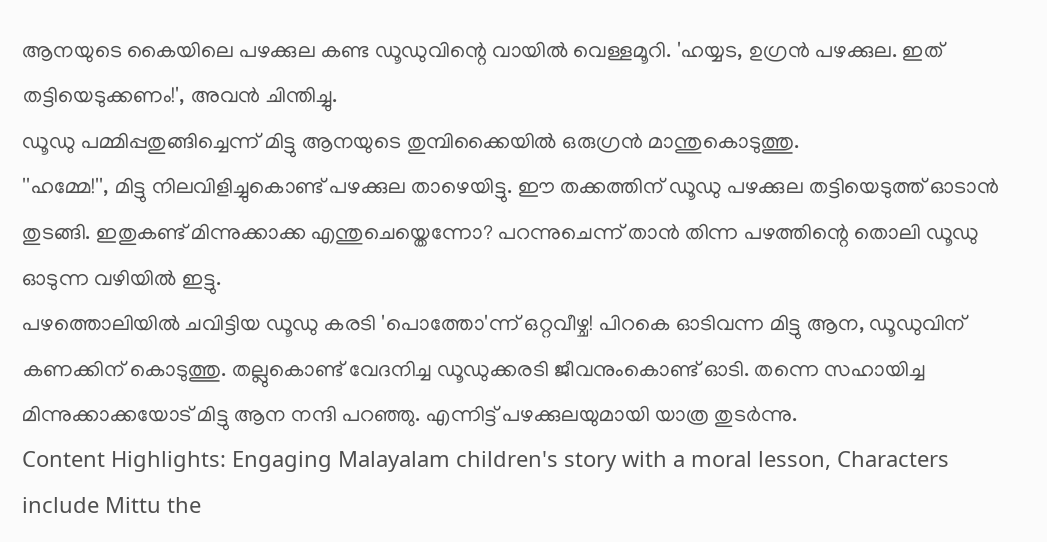ആനയുടെ കൈയിലെ പഴക്കുല കണ്ട ഡൂഡുവിന്റെ വായിൽ വെള്ളമൂറി. 'ഹയ്യട, ഉഗ്രൻ പഴക്കുല. ഇത് തട്ടിയെടുക്കണം!', അവൻ ചിന്തിച്ചു.
ഡൂഡു പമ്മിപ്പതുങ്ങിച്ചെന്ന് മിട്ടു ആനയുടെ തുമ്പിക്കൈയിൽ ഒരുഗ്രൻ മാന്തുകൊടുത്തു.
''ഹമ്മേ!'', മിട്ടു നിലവിളിച്ചുകൊണ്ട് പഴക്കുല താഴെയിട്ടു. ഈ തക്കത്തിന് ഡൂഡു പഴക്കുല തട്ടിയെടുത്ത് ഓടാൻ തുടങ്ങി. ഇതുകണ്ട് മിന്നുക്കാക്ക എന്തുചെയ്തെന്നോ? പറന്നുചെന്ന് താൻ തിന്ന പഴത്തിന്റെ തൊലി ഡൂഡു ഓടുന്ന വഴിയിൽ ഇട്ടു.
പഴത്തൊലിയിൽ ചവിട്ടിയ ഡൂഡു കരടി 'പൊത്തോ'ന്ന് ഒറ്റവീഴ്ച! പിറകെ ഓടിവന്ന മിട്ടു ആന, ഡൂഡുവിന് കണക്കിന് കൊടുത്തു. തല്ലുകൊണ്ട് വേദനിച്ച ഡൂഡുക്കരടി ജീവനുംകൊണ്ട് ഓടി. തന്നെ സഹായിച്ച മിന്നുക്കാക്കയോട് മിട്ടു ആന നന്ദി പറഞ്ഞു. എന്നിട്ട് പഴക്കുലയുമായി യാത്ര തുടർന്നു.
Content Highlights: Engaging Malayalam children's story with a moral lesson, Characters include Mittu the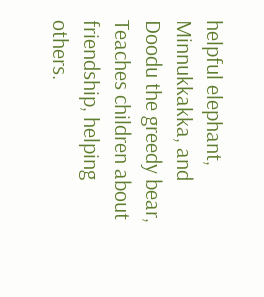helpful elephant, Minnukkakka, and Doodu the greedy bear, Teaches children about friendship, helping others.